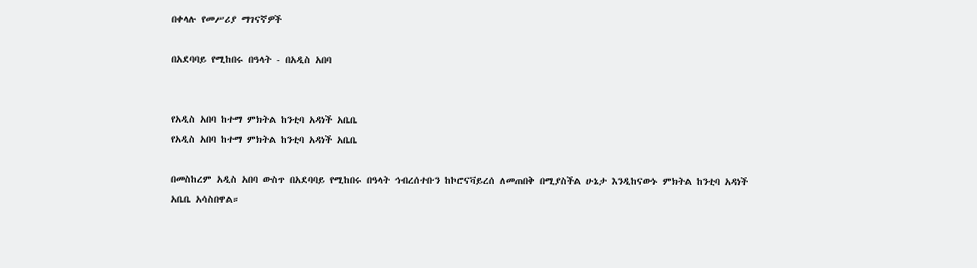በቀላሉ የመሥሪያ ማገናኛዎች

በአደባባይ የሚከበሩ በዓላት - በአዲስ አበባ


የአዲስ አበባ ከተማ ምክትል ከንቲባ አዳነች አቤቤ
የአዲስ አበባ ከተማ ምክትል ከንቲባ አዳነች አቤቤ

በመስከረም አዲስ አበባ ውስጥ በአደባባይ የሚከበሩ በዓላት ኅብረሰተቡን ከኮሮናቫይረሰ ለመጠበቅ በሚያስችል ሁኔታ እንዲከናውኑ ምክትል ከንቲባ አዳነች አቤቤ አሳስበዋል።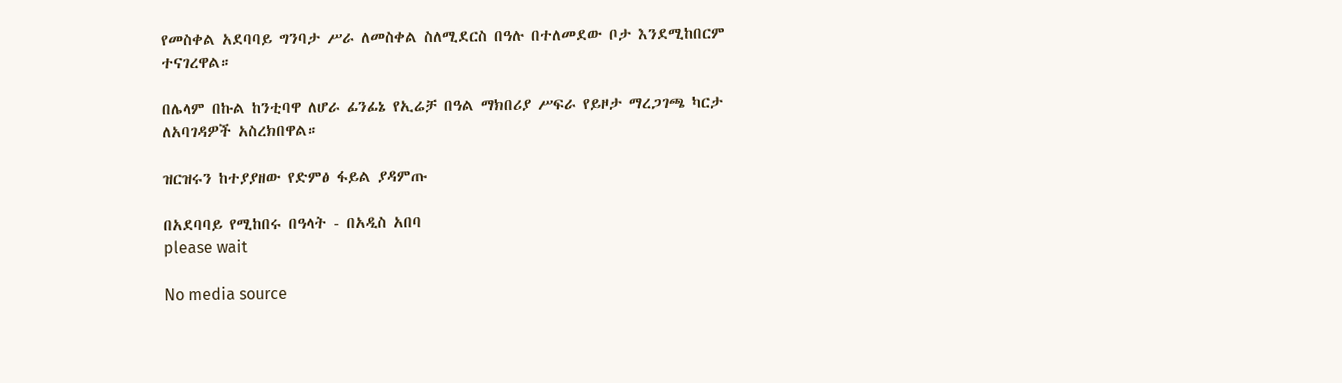የመስቀል አደባባይ ግንባታ ሥራ ለመስቀል ስለሚደርስ በዓሉ በተለመደው ቦታ እንደሚከበርም ተናገረዋል።

በሌላም በኩል ከንቲባዋ ለሆራ ፊንፊኔ የኢሬቻ በዓል ማክበሪያ ሥፍራ የይዞታ ማረጋገጫ ካርታ ለአባገዳዎች አስረክበዋል።

ዝርዝሩን ከተያያዘው የድምፅ ፋይል ያዳምጡ

በአደባባይ የሚከበሩ በዓላት - በአዲስ አበባ
please wait

No media source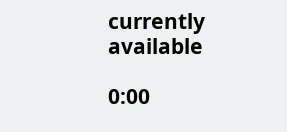currently available

0:00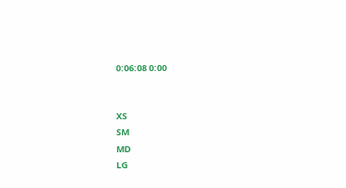0:06:08 0:00


XS
SM
MD
LG